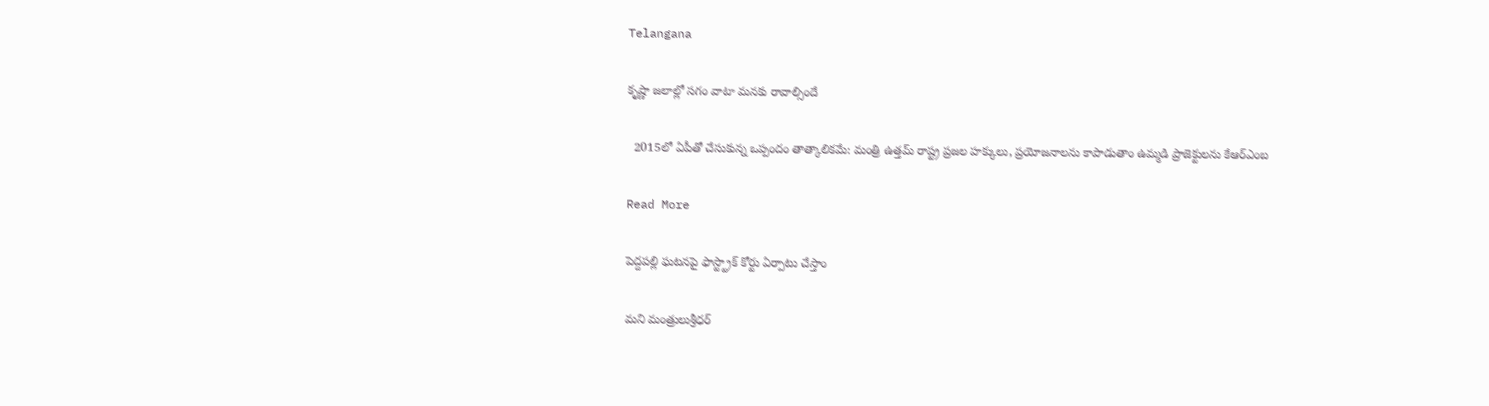Telangana

కృష్ణా జలాల్లో సగం వాటా మనకు రావాల్సిందే

  2015లో ఏపీతో చేసుకున్న ఒప్పందం తాత్కాలికమే: మంత్రి ఉత్తమ్ రాష్ట్ర ప్రజల హక్కులు, ప్రయోజనాలను కాపాడుతాం ఉమ్మడి ప్రాజెక్టులను కేఆర్ఎంబ

Read More

పెద్దపల్లి ఘటనపై ఫాస్ట్ట్రాక్ కోర్టు ఏర్పాటు చేస్తాం

మని మంత్రులుశ్రీధర్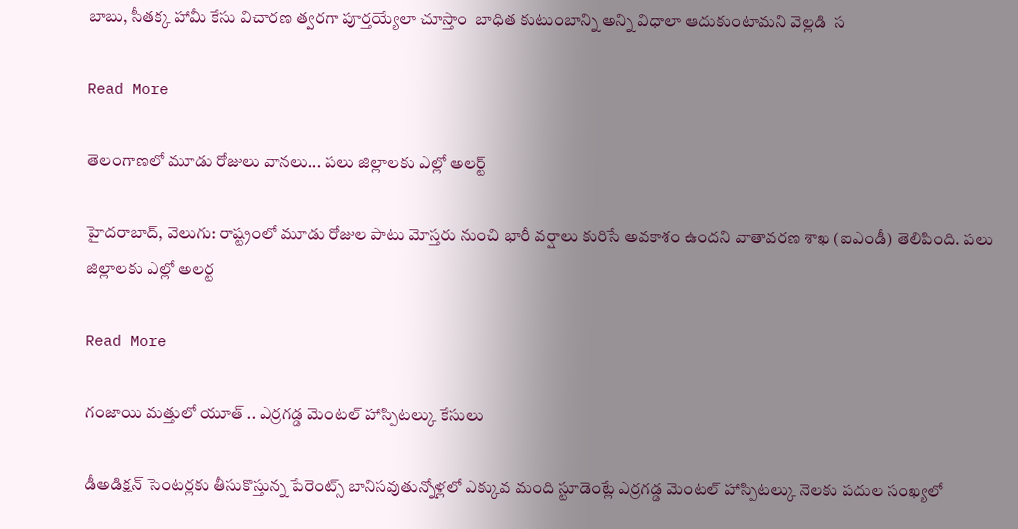బాబు, సీతక్క హామీ కేసు విచారణ త్వరగా పూర్తయ్యేలా చూస్తాం  బాధిత కుటుంబాన్ని అన్ని విధాలా ఆదుకుంటామని వెల్లడి  స

Read More

తెలంగాణలో మూడు రోజులు వానలు... పలు జిల్లాలకు ఎల్లో అలర్ట్

హైదరాబాద్, వెలుగు: రాష్ట్రంలో మూడు రోజుల పాటు మోస్తరు నుంచి భారీ వర్షాలు కురిసే అవకాశం ఉందని వాతావరణ శాఖ (ఐఎండీ) తెలిపింది. పలు జిల్లాలకు ఎల్లో అలర్ట

Read More

గంజాయి మత్తులో యూత్ .. ఎర్రగడ్డ మెంటల్ హాస్పిటల్కు కేసులు

డీఅడిక్షన్ సెంటర్లకు తీసుకొస్తున్న పేరెంట్స్ బానిసవుతున్నోళ్లలో ఎక్కువ మంది స్టూడెంట్లే ఎర్రగడ్డ మెంటల్ హాస్పిటల్కు నెలకు పదుల సంఖ్యలో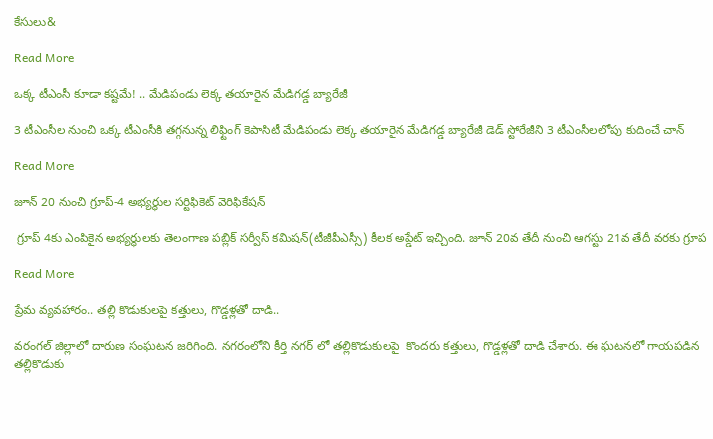కేసులు&

Read More

ఒక్క టీఎంసీ కూడా కష్టమే! .. మేడిపండు లెక్క తయారైన మేడిగడ్డ బ్యారేజీ

3 టీఎంసీల నుంచి ఒక్క టీఎంసీకి తగ్గనున్న లిఫ్టింగ్ కెపాసిటీ మేడిపండు లెక్క తయారైన మేడిగడ్డ బ్యారేజీ డెడ్ స్టోరేజీని 3 టీఎంసీలలోపు కుదించే చాన్

Read More

జూన్ 20 నుంచి గ్రూప్-4 అభ్యర్థుల సర్టిఫికెట్ వెరిఫికేషన్

 గ్రూప్ 4కు ఎంపికైన అభ్యర్థులకు తెలంగాణ పబ్లిక్ సర్వీస్ కమిషన్(టీజీపీఎస్సీ) కీలక అప్డేట్ ఇచ్చింది. జూన్ 20వ తేదీ నుంచి ఆగస్టు 21వ తేదీ వరకు గ్రూప

Read More

ప్రేమ వ్యవహారం.. తల్లి కొడుకులపై కత్తులు, గొడ్డళ్లతో దాడి..

వరంగల్ జిల్లాలో దారుణ సంఘటన జరిగింది. నగరంలోని కీర్తి నగర్ లో తల్లికొడుకులపై  కొందరు కత్తులు, గొడ్డళ్లతో దాడి చేశారు. ఈ ఘటనలో గాయపడిన తల్లికొడుకు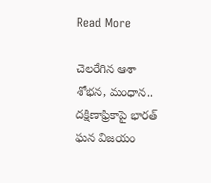Read More

చెలరేగిన ఆశా శోభన, మంధాన.. దక్షిణాఫ్రికాపై భారత్ ఘన విజయం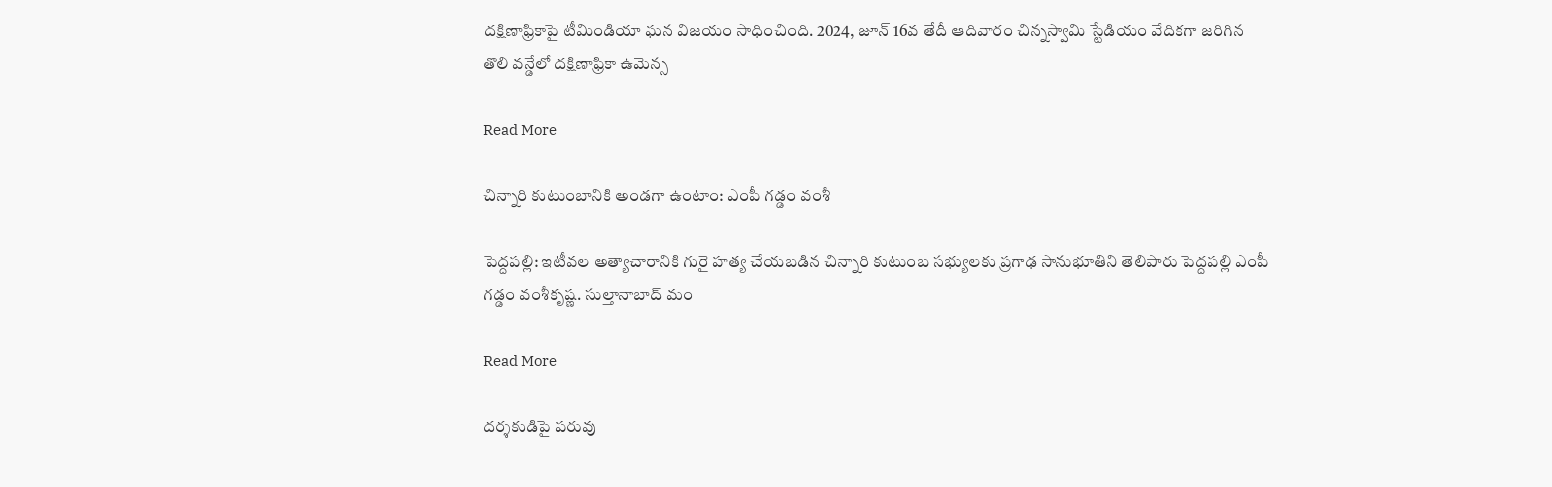దక్షిణాఫ్రికాపై టీమిండియా ఘన విజయం సాధించింది. 2024, జూన్ 16వ తేదీ ఆదివారం చిన్నస్వామి స్టేడియం వేదికగా జరిగిన  తొలి వన్డేలో దక్షిణాఫ్రికా ఉమెన్స

Read More

చిన్నారి కుటుంబానికి అండగా ఉంటాం: ఎంపీ గడ్డం వంశీ

పెద్దపల్లి: ఇటీవల అత్యాచారానికి గురై హత్య చేయబడిన చిన్నారి కుటుంబ సభ్యులకు ప్రగాఢ సానుభూతిని తెలిపారు పెద్దపల్లి ఎంపీ గడ్డం వంశీకృష్ణ. సుల్తానాబాద్ మం

Read More

దర్శకుడిపై పరువు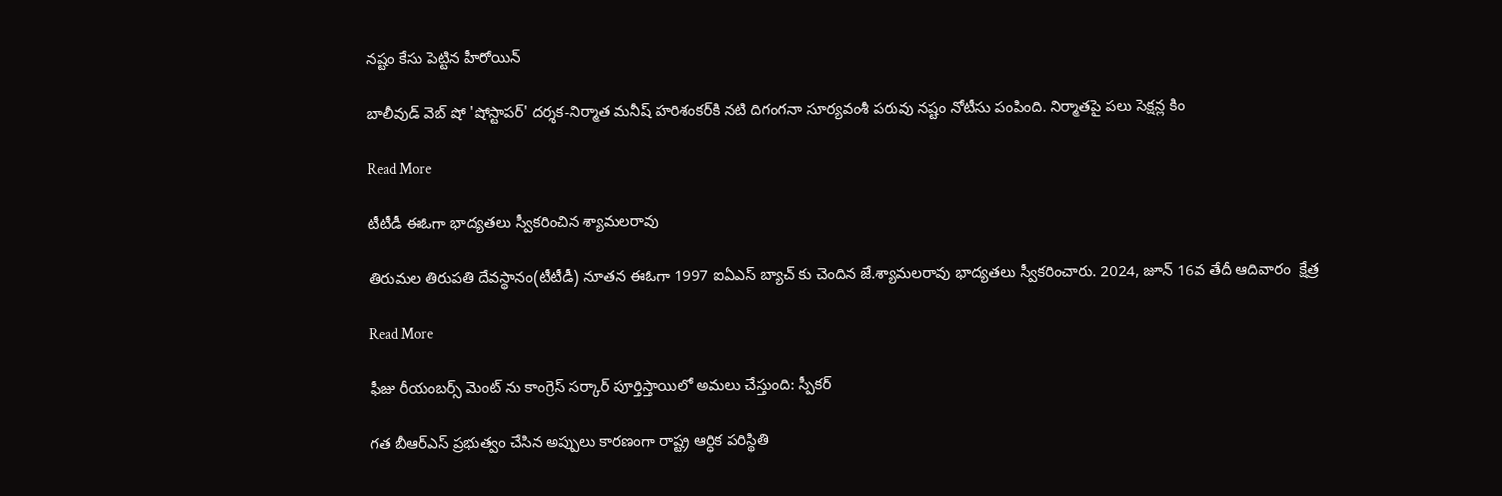నష్టం కేసు పెట్టిన హీరోయిన్

బాలీవుడ్ వెబ్ షో 'షోస్టాపర్' దర్శక-నిర్మాత మనీష్ హరిశంకర్‌కి నటి దిగంగనా సూర్యవంశీ పరువు నష్టం నోటీసు పంపింది. నిర్మాతపై పలు సెక్షన్ల కిం

Read More

టీటీడీ ఈఓగా భాద్యతలు స్వీకరించిన శ్యామలరావు

తిరుమల తిరుపతి దేవస్థానం(టీటీడీ) నూతన ఈఓగా 1997 ఐఏఎస్ బ్యాచ్ కు చెందిన జే.శ్యామలరావు భాద్యతలు స్వీకరించారు. 2024, జూన్ 16వ తేదీ ఆదివారం  క్షేత్ర

Read More

ఫీజు రీయంబర్స్ మెంట్ ను కాంగ్రెస్ సర్కార్ పూర్తిస్తాయిలో అమలు చేస్తుంది: స్పీకర్

గత బీఆర్ఎస్ ప్రభుత్వం చేసిన అప్పులు కారణంగా రాష్ట్ర ఆర్ధిక పరిస్థితి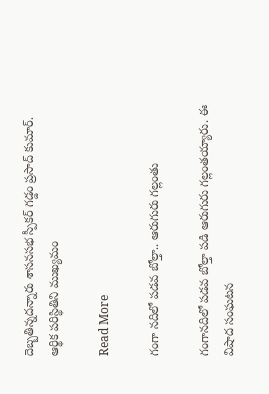దెబ్బతిన్నదన్నారు శాసనసభ స్పీకర్ గడ్డం ప్రసాద్ కుమార్. ఆర్థిక పరిస్థితిని ముఖ్యమం

Read More

గంగా నదిలో పడవ బోల్తా.. ఆరుగురు గల్లంతు

గంగానదిలో పడవ బోల్తా పడి ఆరుగురు గల్లంతయ్యారు. ఈ విషాద సంఘటన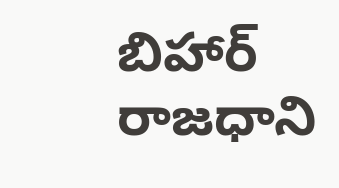బిహార్ రాజధాని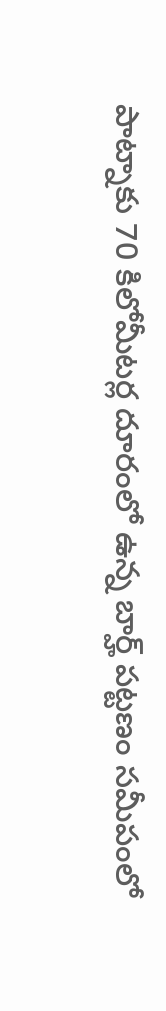పాట్నాకు 70 కిలోమీటర్ల దూరంలో ఉన్న బార్హ్ పట్టణం సమీపంలో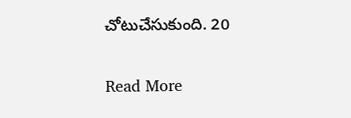చోటుచేసుకుంది. 20

Read More